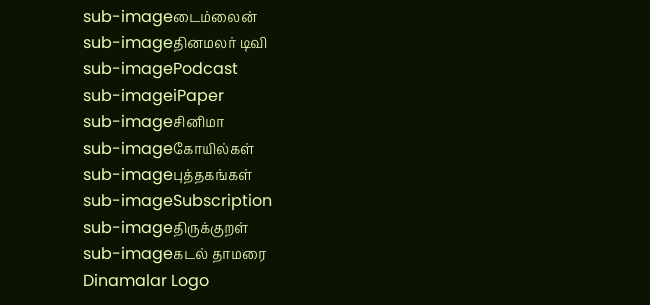sub-imageடைம்லைன்
sub-imageதினமலர் டிவி
sub-imagePodcast
sub-imageiPaper
sub-imageசினிமா
sub-imageகோயில்கள்
sub-imageபுத்தகங்கள்
sub-imageSubscription
sub-imageதிருக்குறள்
sub-imageகடல் தாமரை
Dinamalar Logo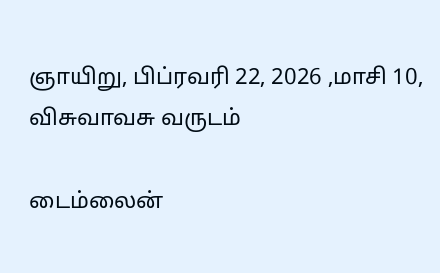ஞாயிறு, பிப்ரவரி 22, 2026 ,மாசி 10, விசுவாவசு வருடம்

டைம்லைன்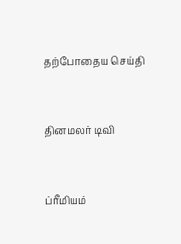தற்போதைய செய்தி


தினமலர் டிவி


ப்ரீமியம்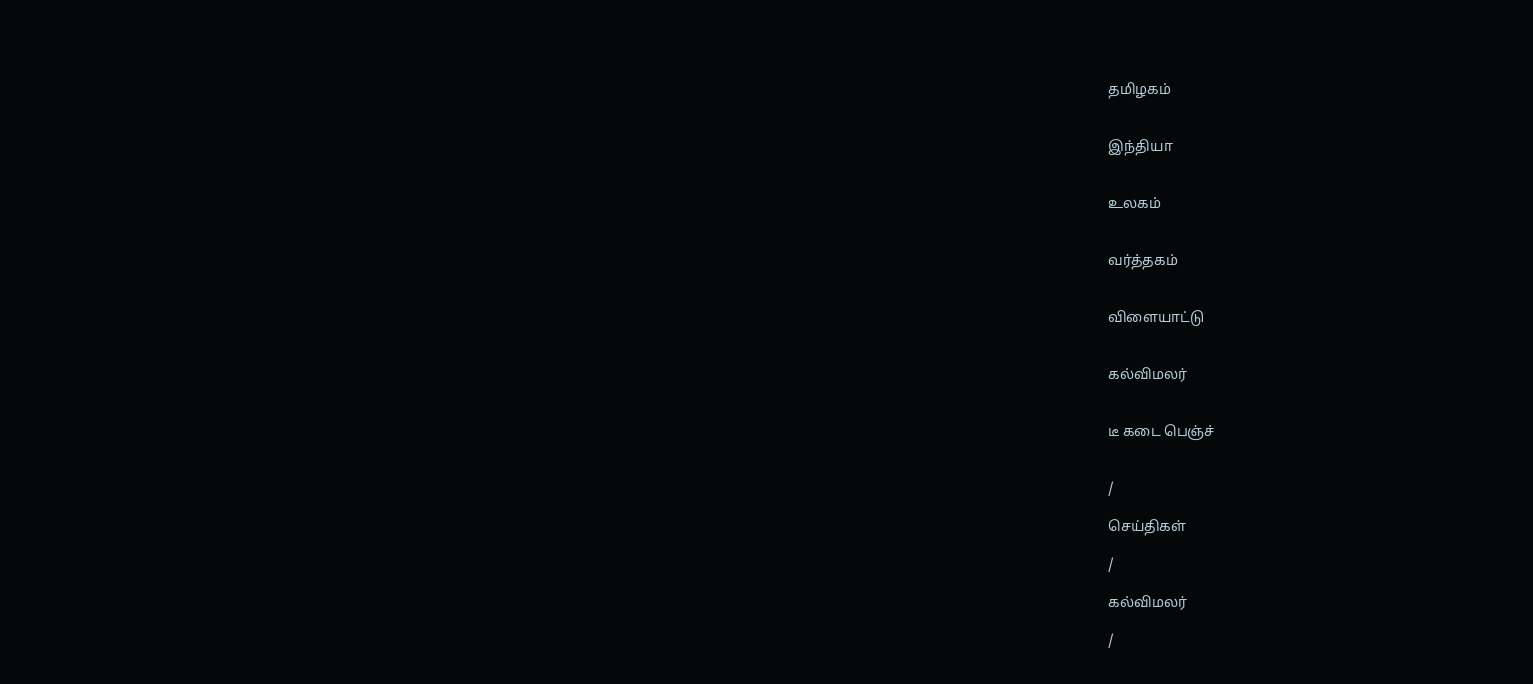தமிழகம்


இந்தியா


உலகம்


வர்த்தகம்


விளையாட்டு


கல்விமலர்


டீ கடை பெஞ்ச்


/

செய்திகள்

/

கல்விமலர்

/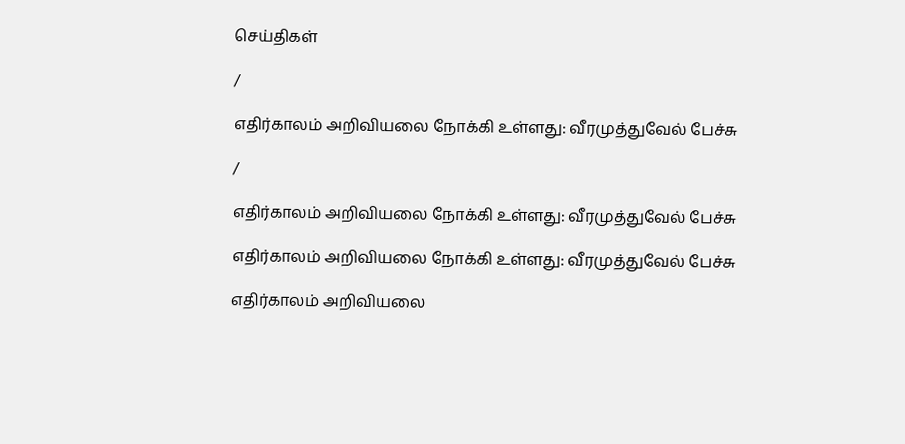செய்திகள்

/

எதிர்காலம் அறிவியலை நோக்கி உள்ளது: வீரமுத்துவேல் பேச்சு

/

எதிர்காலம் அறிவியலை நோக்கி உள்ளது: வீரமுத்துவேல் பேச்சு

எதிர்காலம் அறிவியலை நோக்கி உள்ளது: வீரமுத்துவேல் பேச்சு

எதிர்காலம் அறிவியலை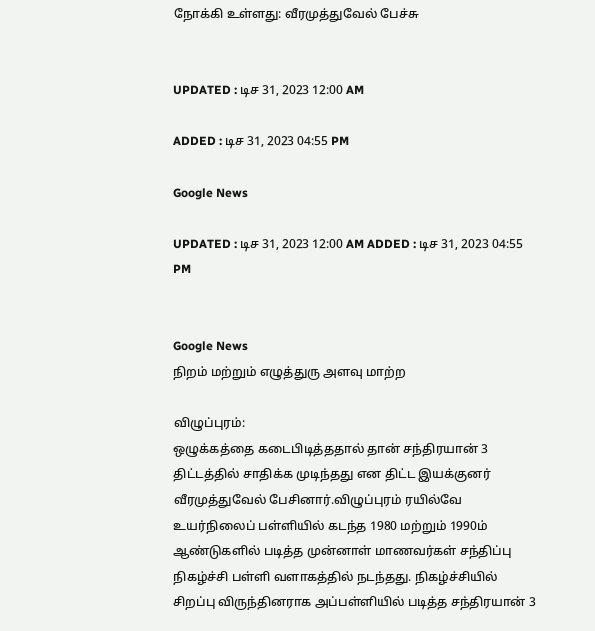நோக்கி உள்ளது: வீரமுத்துவேல் பேச்சு


UPDATED : டிச 31, 2023 12:00 AM

ADDED : டிச 31, 2023 04:55 PM

Google News

UPDATED : டிச 31, 2023 12:00 AM ADDED : டிச 31, 2023 04:55 PM


Google News
நிறம் மற்றும் எழுத்துரு அளவு மாற்ற

விழுப்புரம்:
ஒழுக்கத்தை கடைபிடித்ததால் தான் சந்திரயான் 3 திட்டத்தில் சாதிக்க முடிந்தது என திட்ட இயக்குனர் வீரமுத்துவேல் பேசினார்.விழுப்புரம் ரயில்வே உயர்நிலைப் பள்ளியில் கடந்த 1980 மற்றும் 1990ம் ஆண்டுகளில் படித்த முன்னாள் மாணவர்கள் சந்திப்பு நிகழ்ச்சி பள்ளி வளாகத்தில் நடந்தது. நிகழ்ச்சியில் சிறப்பு விருந்தினராக அப்பள்ளியில் படித்த சந்திரயான் 3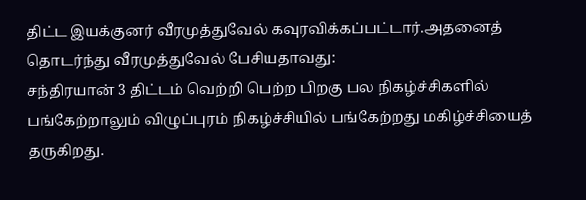திட்ட இயக்குனர் வீரமுத்துவேல் கவுரவிக்கப்பட்டார்.அதனைத் தொடர்ந்து வீரமுத்துவேல் பேசியதாவது:
சந்திரயான் 3 திட்டம் வெற்றி பெற்ற பிறகு பல நிகழ்ச்சிகளில் பங்கேற்றாலும் விழுப்புரம் நிகழ்ச்சியில் பங்கேற்றது மகிழ்ச்சியைத் தருகிறது.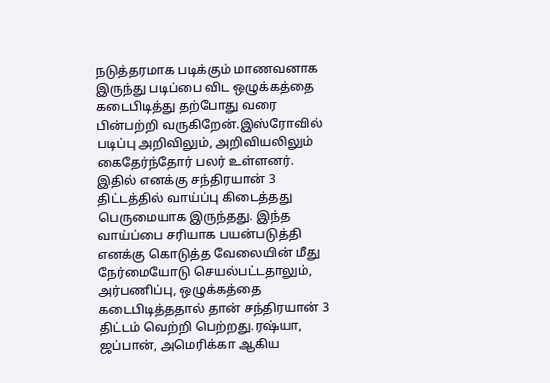நடுத்தரமாக படிக்கும் மாணவனாக இருந்து படிப்பை விட ஒழுக்கத்தை கடைபிடித்து தற்போது வரை பின்பற்றி வருகிறேன்.இஸ்ரோவில் படிப்பு அறிவிலும், அறிவியலிலும் கைதேர்ந்தோர் பலர் உள்ளனர். இதில் எனக்கு சந்திரயான் 3 திட்டத்தில் வாய்ப்பு கிடைத்தது பெருமையாக இருந்தது. இந்த வாய்ப்பை சரியாக பயன்படுத்தி எனக்கு கொடுத்த வேலையின் மீது நேர்மையோடு செயல்பட்டதாலும், அர்பணிப்பு, ஒழுக்கத்தை கடைபிடித்ததால் தான் சந்திரயான் 3 திட்டம் வெற்றி பெற்றது.ரஷ்யா, ஜப்பான், அமெரிக்கா ஆகிய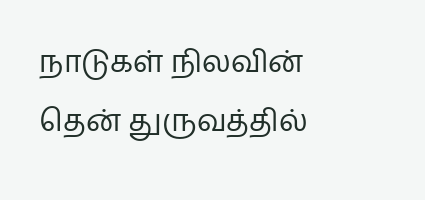நாடுகள் நிலவின் தென் துருவத்தில்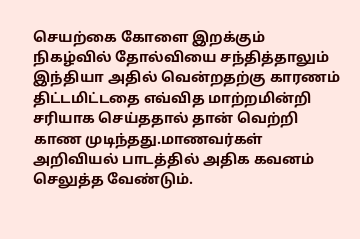செயற்கை கோளை இறக்கும் நிகழ்வில் தோல்வியை சந்தித்தாலும் இந்தியா அதில் வென்றதற்கு காரணம் திட்டமிட்டதை எவ்வித மாற்றமின்றி சரியாக செய்ததால் தான் வெற்றி காண முடிந்தது.மாணவர்கள் அறிவியல் பாடத்தில் அதிக கவனம் செலுத்த வேண்டும்.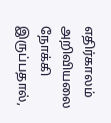எதிர்காலம் அறிவியலை நோக்கி இருப்பதால்,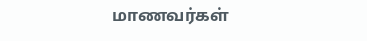மாணவர்கள்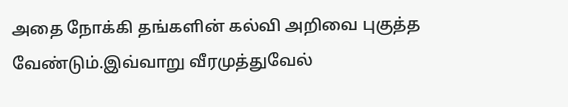அதை நோக்கி தங்களின் கல்வி அறிவை புகுத்த வேண்டும்.இவ்வாறு வீரமுத்துவேல்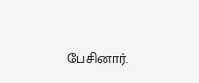பேசினார்.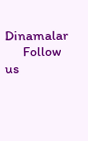Dinamalar
      Follow us